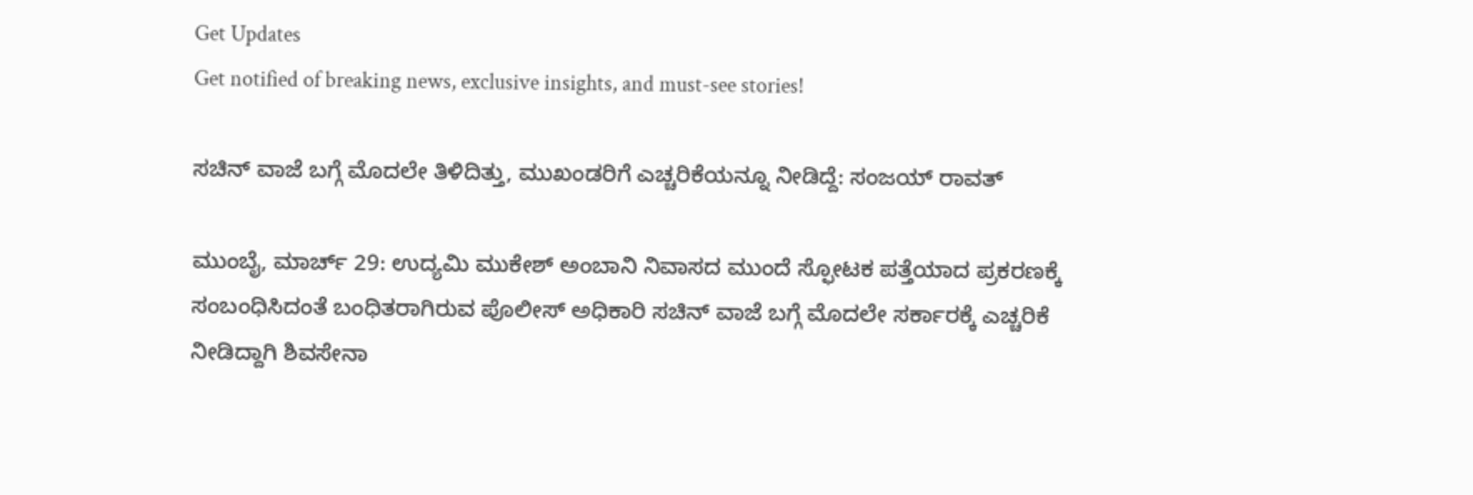Get Updates
Get notified of breaking news, exclusive insights, and must-see stories!

ಸಚಿನ್ ವಾಜೆ ಬಗ್ಗೆ ಮೊದಲೇ ತಿಳಿದಿತ್ತು, ಮುಖಂಡರಿಗೆ ಎಚ್ಚರಿಕೆಯನ್ನೂ ನೀಡಿದ್ದೆ: ಸಂಜಯ್ ರಾವತ್

ಮುಂಬೈ, ಮಾರ್ಚ್ 29: ಉದ್ಯಮಿ ಮುಕೇಶ್ ಅಂಬಾನಿ ನಿವಾಸದ ಮುಂದೆ ಸ್ಫೋಟಕ ಪತ್ತೆಯಾದ ಪ್ರಕರಣಕ್ಕೆ ಸಂಬಂಧಿಸಿದಂತೆ ಬಂಧಿತರಾಗಿರುವ ಪೊಲೀಸ್ ಅಧಿಕಾರಿ ಸಚಿನ್ ವಾಜೆ ಬಗ್ಗೆ ಮೊದಲೇ ಸರ್ಕಾರಕ್ಕೆ ಎಚ್ಚರಿಕೆ ನೀಡಿದ್ದಾಗಿ ಶಿವಸೇನಾ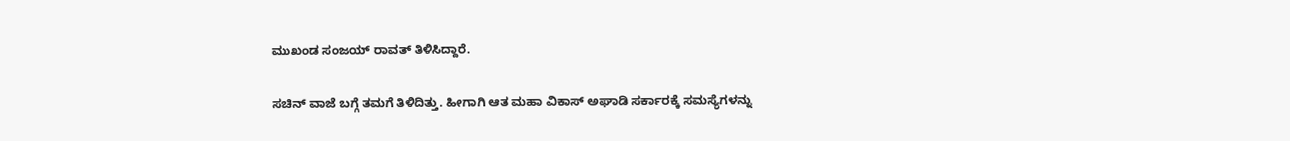ಮುಖಂಡ ಸಂಜಯ್ ರಾವತ್ ತಿಳಿಸಿದ್ದಾರೆ.

ಸಚಿನ್ ವಾಜೆ ಬಗ್ಗೆ ತಮಗೆ ತಿಳಿದಿತ್ತು. ಹೀಗಾಗಿ ಆತ ಮಹಾ ವಿಕಾಸ್ ಅಘಾಡಿ ಸರ್ಕಾರಕ್ಕೆ ಸಮಸ್ಯೆಗಳನ್ನು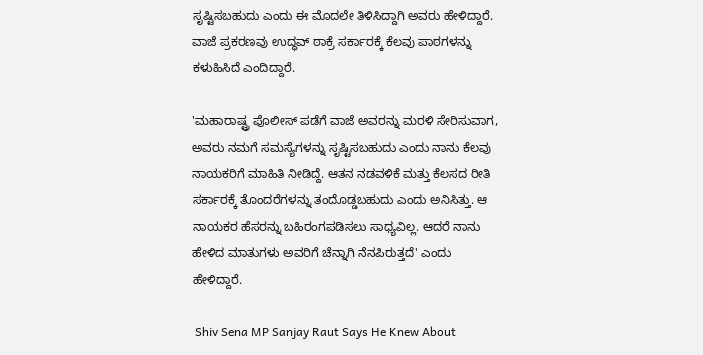ಸೃಷ್ಟಿಸಬಹುದು ಎಂದು ಈ ಮೊದಲೇ ತಿಳಿಸಿದ್ದಾಗಿ ಅವರು ಹೇಳಿದ್ದಾರೆ. ವಾಜೆ ಪ್ರಕರಣವು ಉದ್ಧವ್ ಠಾಕ್ರೆ ಸರ್ಕಾರಕ್ಕೆ ಕೆಲವು ಪಾಠಗಳನ್ನು ಕಳುಹಿಸಿದೆ ಎಂದಿದ್ದಾರೆ.

'ಮಹಾರಾಷ್ಟ್ರ ಪೊಲೀಸ್ ಪಡೆಗೆ ವಾಜೆ ಅವರನ್ನು ಮರಳಿ ಸೇರಿಸುವಾಗ, ಅವರು ನಮಗೆ ಸಮಸ್ಯೆಗಳನ್ನು ಸೃಷ್ಟಿಸಬಹುದು ಎಂದು ನಾನು ಕೆಲವು ನಾಯಕರಿಗೆ ಮಾಹಿತಿ ನೀಡಿದ್ದೆ. ಆತನ ನಡವಳಿಕೆ ಮತ್ತು ಕೆಲಸದ ರೀತಿ ಸರ್ಕಾರಕ್ಕೆ ತೊಂದರೆಗಳನ್ನು ತಂದೊಡ್ಡಬಹುದು ಎಂದು ಅನಿಸಿತ್ತು. ಆ ನಾಯಕರ ಹೆಸರನ್ನು ಬಹಿರಂಗಪಡಿಸಲು ಸಾಧ್ಯವಿಲ್ಲ. ಆದರೆ ನಾನು ಹೇಳಿದ ಮಾತುಗಳು ಅವರಿಗೆ ಚೆನ್ನಾಗಿ ನೆನಪಿರುತ್ತದೆ' ಎಂದು ಹೇಳಿದ್ದಾರೆ.

 Shiv Sena MP Sanjay Raut Says He Knew About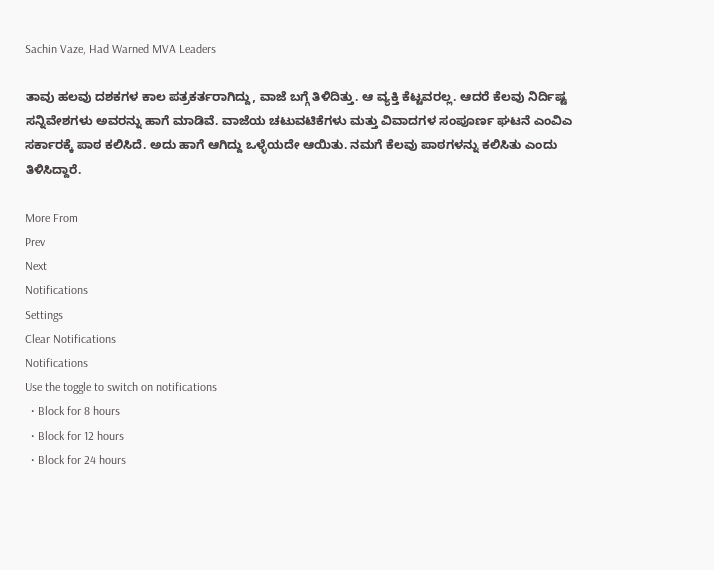Sachin Vaze, Had Warned MVA Leaders

ತಾವು ಹಲವು ದಶಕಗಳ ಕಾಲ ಪತ್ರಕರ್ತರಾಗಿದ್ದು, ವಾಜೆ ಬಗ್ಗೆ ತಿಳಿದಿತ್ತು. ಆ ವ್ಯಕ್ತಿ ಕೆಟ್ಟವರಲ್ಲ. ಆದರೆ ಕೆಲವು ನಿರ್ದಿಷ್ಟ ಸನ್ನಿವೇಶಗಳು ಅವರನ್ನು ಹಾಗೆ ಮಾಡಿವೆ. ವಾಜೆಯ ಚಟುವಟಿಕೆಗಳು ಮತ್ತು ವಿವಾದಗಳ ಸಂಪೂರ್ಣ ಘಟನೆ ಎಂವಿಎ ಸರ್ಕಾರಕ್ಕೆ ಪಾಠ ಕಲಿಸಿದೆ. ಅದು ಹಾಗೆ ಆಗಿದ್ದು ಒಳ್ಳೆಯದೇ ಆಯಿತು. ನಮಗೆ ಕೆಲವು ಪಾಠಗಳನ್ನು ಕಲಿಸಿತು ಎಂದು ತಿಳಿಸಿದ್ದಾರೆ.

More From
Prev
Next
Notifications
Settings
Clear Notifications
Notifications
Use the toggle to switch on notifications
  • Block for 8 hours
  • Block for 12 hours
  • Block for 24 hours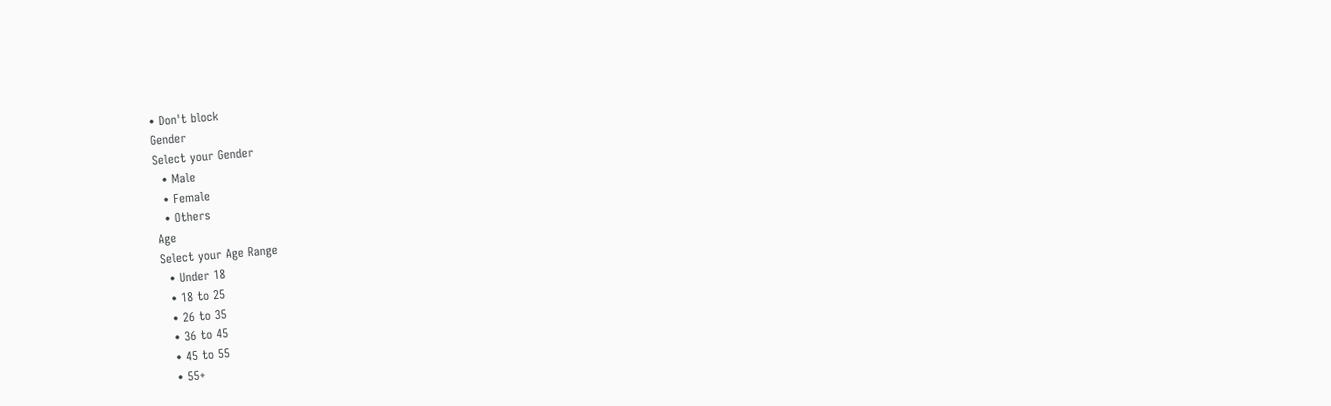• Don't block
Gender
Select your Gender
  • Male
  • Female
  • Others
Age
Select your Age Range
  • Under 18
  • 18 to 25
  • 26 to 35
  • 36 to 45
  • 45 to 55
  • 55+